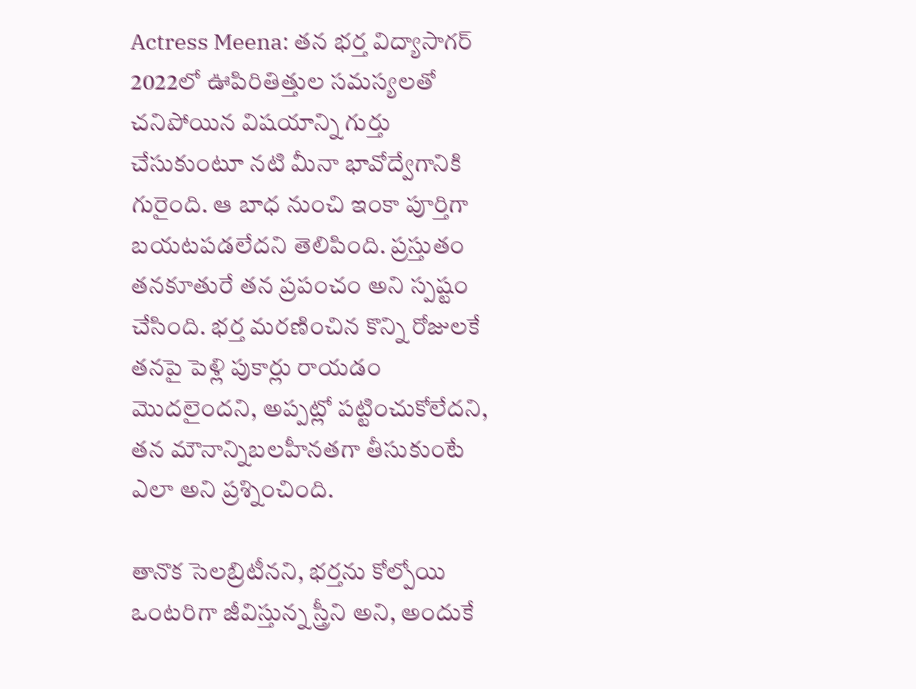Actress Meena: తన భర్త విద్యాసాగర్ 2022లో ఊపిరితిత్తుల సమస్యలతో చనిపోయిన విషయాన్ని గుర్తు చేసుకుంటూ నటి మీనా భావోద్వేగానికి గురైంది. ఆ బాధ నుంచి ఇంకా పూర్తిగా బయటపడలేదని తెలిపింది. ప్రస్తుతం తనకూతురే తన ప్రపంచం అని స్పష్టం చేసింది. భర్త మరణించిన కొన్ని రోజులకే తనపై పెళ్లి పుకార్లు రాయడం మొదలైందని, అప్పట్లో పట్టించుకోలేదని, తన మౌనాన్నిబలహీనతగా తీసుకుంటే ఎలా అని ప్రశ్నించింది.

తానొక సెలబ్రిటీనని, భర్తను కోల్పోయి ఒంటరిగా జీవిస్తున్న స్త్రీని అని, అందుకే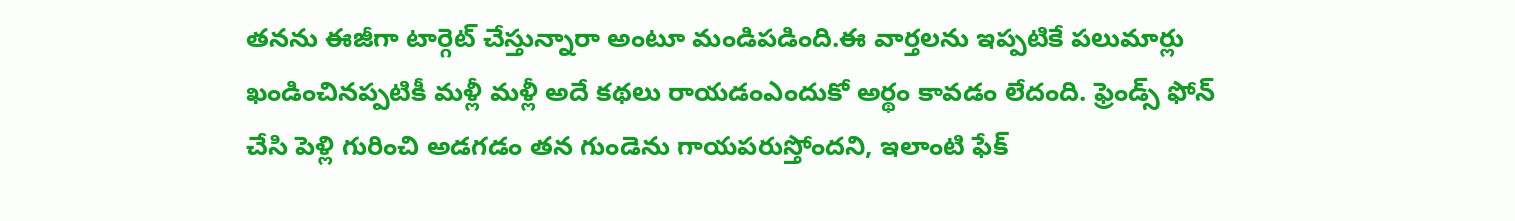తనను ఈజీగా టార్గెట్ చేస్తున్నారా అంటూ మండిపడింది.ఈ వార్తలను ఇప్పటికే పలుమార్లు ఖండించినప్పటికీ మళ్లీ మళ్లీ అదే కథలు రాయడంఎందుకో అర్థం కావడం లేదంది. ఫ్రెండ్స్ ఫోన్ చేసి పెళ్లి గురించి అడగడం తన గుండెను గాయపరుస్తోందని, ఇలాంటి ఫేక్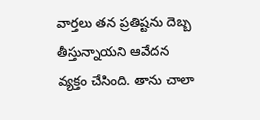వార్తలు తన ప్రతిష్టను దెబ్బ తీస్తున్నాయని ఆవేదన వ్యక్తం చేసింది. తాను చాలా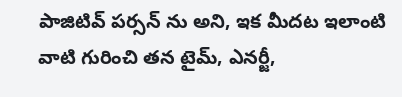పాజిటివ్ పర్సన్ ను అని, ఇక మీదట ఇలాంటి వాటి గురించి తన టైమ్, ఎనర్జీ,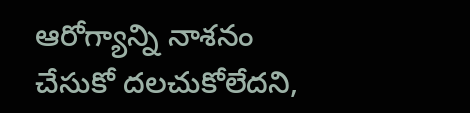ఆరోగ్యాన్ని నాశనం చేసుకో దలచుకోలేదని,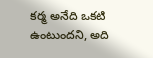కర్మ అనేది ఒకటి ఉంటుందని, అది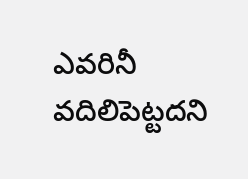ఎవరినీ వదిలిపెట్టదని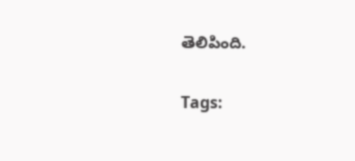తెలిపింది.

Tags: